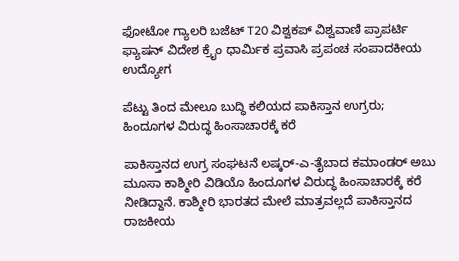ಫೋಟೋ ಗ್ಯಾಲರಿ ಬಜೆಟ್ T20 ವಿಶ್ವಕಪ್ ವಿಶ್ವವಾಣಿ ಪ್ರಾಪರ್ಟಿ ಫ್ಯಾಷನ್ ವಿದೇಶ ಕ್ರೈಂ ಧಾರ್ಮಿಕ ಪ್ರವಾಸಿ ಪ್ರಪಂಚ ಸಂಪಾದಕೀಯ ಉದ್ಯೋಗ

ಪೆಟ್ಟು ತಿಂದ ಮೇಲೂ ಬುದ್ಧಿ ಕಲಿಯದ ಪಾಕಿಸ್ತಾನ ಉಗ್ರರು; ಹಿಂದೂಗಳ ವಿರುದ್ಧ ಹಿಂಸಾಚಾರಕ್ಕೆ ಕರೆ

ಪಾಕಿಸ್ತಾನದ ಉಗ್ರ ಸಂಘಟನೆ ಲಷ್ಕರ್‌-ಎ-ತೈಬಾದ ಕಮಾಂಡರ್‌ ಅಬು ಮೂಸಾ ಕಾಶ್ಮೀರಿ ವಿಡಿಯೊ ಹಿಂದೂಗಳ ವಿರುದ್ಧ ಹಿಂಸಾಚಾರಕ್ಕೆ ಕರೆ ನೀಡಿದ್ದಾನೆ. ಕಾಶ್ಮೀರಿ ಭಾರತದ ಮೇಲೆ ಮಾತ್ರವಲ್ಲದೆ ಪಾಕಿಸ್ತಾನದ ರಾಜಕೀಯ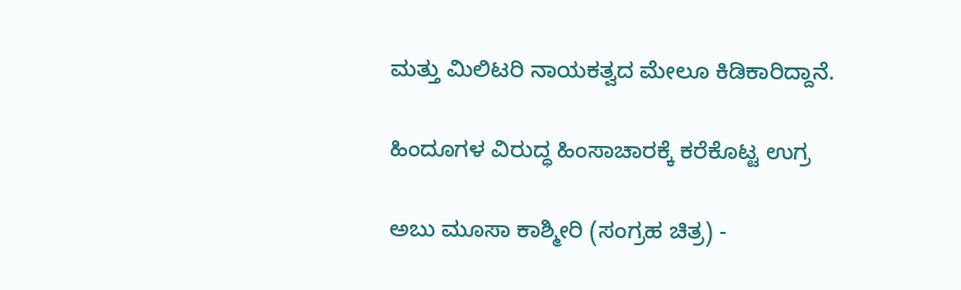ಮತ್ತು ಮಿಲಿಟರಿ ನಾಯಕತ್ವದ ಮೇಲೂ ಕಿಡಿಕಾರಿದ್ದಾನೆ.

ಹಿಂದೂಗಳ ವಿರುದ್ಧ ಹಿಂಸಾಚಾರಕ್ಕೆ ಕರೆಕೊಟ್ಟ ಉಗ್ರ

ಅಬು ಮೂಸಾ ಕಾಶ್ಮೀರಿ (ಸಂಗ್ರಹ ಚಿತ್ರ) -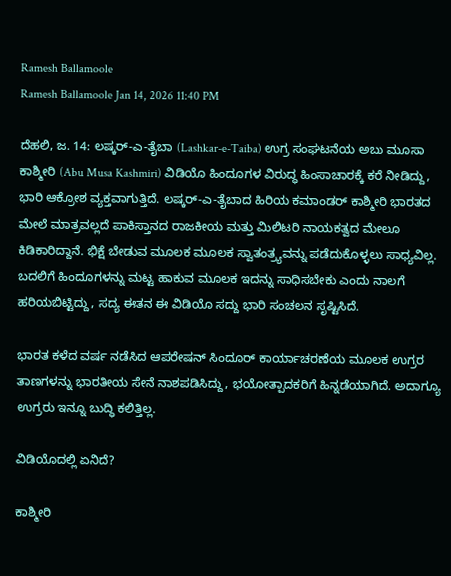Ramesh Ballamoole
Ramesh Ballamoole Jan 14, 2026 11:40 PM

ದೆಹಲಿ, ಜ. 14: ಲಷ್ಕರ್‌-ಎ-ತೈಬಾ (Lashkar-e-Taiba) ಉಗ್ರ ಸಂಘಟನೆಯ ಅಬು ಮೂಸಾ ಕಾಶ್ಮೀರಿ (Abu Musa Kashmiri) ವಿಡಿಯೊ ಹಿಂದೂಗಳ ವಿರುದ್ಧ ಹಿಂಸಾಚಾರಕ್ಕೆ ಕರೆ ನೀಡಿದ್ದು, ಭಾರಿ ಆಕ್ರೋಶ ವ್ಯಕ್ತವಾಗುತ್ತಿದೆ. ಲಷ್ಕರ್-ಎ-ತೈಬಾದ ಹಿರಿಯ ಕಮಾಂಡರ್ ಕಾಶ್ಮೀರಿ ಭಾರತದ ಮೇಲೆ ಮಾತ್ರವಲ್ಲದೆ ಪಾಕಿಸ್ತಾನದ ರಾಜಕೀಯ ಮತ್ತು ಮಿಲಿಟರಿ ನಾಯಕತ್ವದ ಮೇಲೂ ಕಿಡಿಕಾರಿದ್ದಾನೆ. ಭಿಕ್ಷೆ ಬೇಡುವ ಮೂಲಕ ಮೂಲಕ ಸ್ವಾತಂತ್ರ್ಯವನ್ನು ಪಡೆದುಕೊಳ್ಳಲು ಸಾಧ್ಯವಿಲ್ಲ. ಬದಲಿಗೆ ಹಿಂದೂಗಳನ್ನು ಮಟ್ಟ ಹಾಕುವ ಮೂಲಕ ಇದನ್ನು ಸಾಧಿಸಬೇಕು ಎಂದು ನಾಲಗೆ ಹರಿಯಬಿಟ್ಟಿದ್ದು, ಸದ್ಯ ಈತನ ಈ ವಿಡಿಯೊ ಸದ್ದು ಭಾರಿ ಸಂಚಲನ ಸೃಷ್ಟಿಸಿದೆ.

ಭಾರತ ಕಳೆದ ವರ್ಷ ನಡೆಸಿದ ಆಪರೇಷನ್‌ ಸಿಂದೂರ್‌ ಕಾರ್ಯಾಚರಣೆಯ ಮೂಲಕ ಉಗ್ರರ ತಾಣಗಳನ್ನು ಭಾರತೀಯ ಸೇನೆ ನಾಶಪಡಿಸಿದ್ದು, ಭಯೋತ್ಪಾದಕರಿಗೆ ಹಿನ್ನಡೆಯಾಗಿದೆ. ಅದಾಗ್ಯೂ ಉಗ್ರರು ಇನ್ನೂ ಬು‍ದ್ಧಿ ಕಲಿತ್ತಿಲ್ಲ.

ವಿಡಿಯೊದಲ್ಲಿ ಏನಿದೆ?

ಕಾಶ್ಮೀರಿ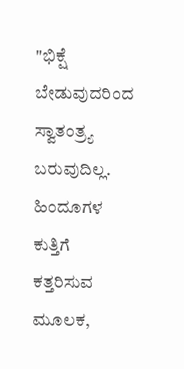"ಭಿಕ್ಷೆ ಬೇಡುವುದರಿಂದ ಸ್ವಾತಂತ್ರ್ಯ ಬರುವುದಿಲ್ಲ. ಹಿಂದೂಗಳ ಕುತ್ತಿಗೆ ಕತ್ತರಿಸುವ ಮೂಲಕ,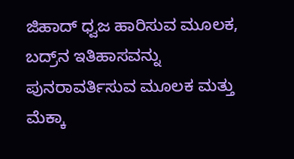ಜಿಹಾದ್‌ ಧ್ವಜ ಹಾರಿಸುವ ಮೂಲಕ, ಬದ್ರ್‌ನ ಇತಿಹಾಸವನ್ನು ಪುನರಾವರ್ತಿಸುವ ಮೂಲಕ ಮತ್ತು ಮೆಕ್ಕಾ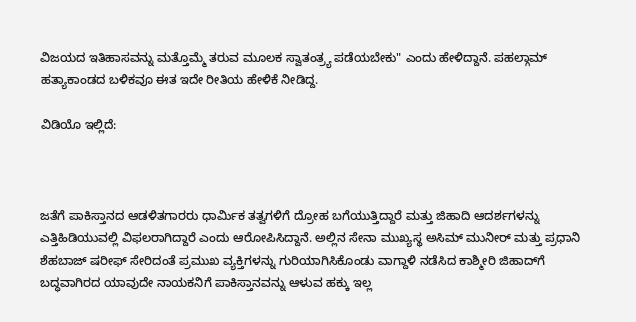ವಿಜಯದ ಇತಿಹಾಸವನ್ನು ಮತ್ತೊಮ್ಮೆ ತರುವ ಮೂಲಕ ಸ್ವಾತಂತ್ರ್ಯ ಪಡೆಯಬೇಕು" ಎಂದು ಹೇಳಿದ್ದಾನೆ. ಪಹಲ್ಗಾಮ್‌ ಹತ್ಯಾಕಾಂಡದ ಬಳಿಕವೂ ಈತ ಇದೇ ರೀತಿಯ ಹೇಳಿಕೆ ನೀಡಿದ್ದ.

ವಿಡಿಯೊ ಇಲ್ಲಿದೆ:



ಜತೆಗೆ ಪಾಕಿಸ್ತಾನದ ಆಡಳಿತಗಾರರು ಧಾರ್ಮಿಕ ತತ್ವಗಳಿಗೆ ದ್ರೋಹ ಬಗೆಯುತ್ತಿದ್ದಾರೆ ಮತ್ತು ಜಿಹಾದಿ ಆದರ್ಶಗಳನ್ನು ಎತ್ತಿಹಿಡಿಯುವಲ್ಲಿ ವಿಫಲರಾಗಿದ್ದಾರೆ ಎಂದು ಆರೋಪಿಸಿದ್ದಾನೆ. ಅಲ್ಲಿನ ಸೇನಾ ಮುಖ್ಯಸ್ಥ ಅಸಿಮ್ ಮುನೀರ್ ಮತ್ತು ಪ್ರಧಾನಿ ಶೆಹಬಾಜ್ ಷರೀಫ್ ಸೇರಿದಂತೆ ಪ್ರಮುಖ ವ್ಯಕ್ತಿಗಳನ್ನು ಗುರಿಯಾಗಿಸಿಕೊಂಡು ವಾಗ್ದಾಳಿ ನಡೆಸಿದ ಕಾಶ್ಮೀರಿ ಜಿಹಾದ್‌ಗೆ ಬದ್ಧವಾಗಿರದ ಯಾವುದೇ ನಾಯಕನಿಗೆ ಪಾಕಿಸ್ತಾನವನ್ನು ಆಳುವ ಹಕ್ಕು ಇಲ್ಲ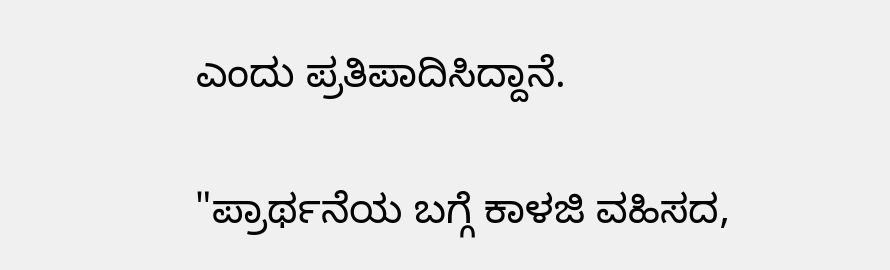ಎಂದು ಪ್ರತಿಪಾದಿಸಿದ್ದಾನೆ.

"ಪ್ರಾರ್ಥನೆಯ ಬಗ್ಗೆ ಕಾಳಜಿ ವಹಿಸದ,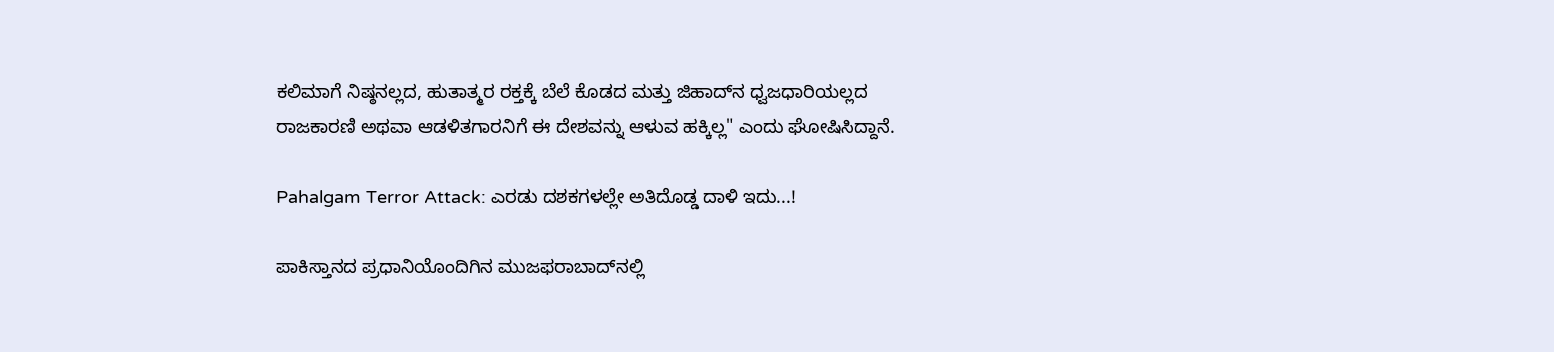ಕಲಿಮಾಗೆ ನಿಷ್ಠನಲ್ಲದ, ಹುತಾತ್ಮರ ರಕ್ತಕ್ಕೆ ಬೆಲೆ ಕೊಡದ ಮತ್ತು ಜಿಹಾದ್‌ನ ಧ್ವಜಧಾರಿಯಲ್ಲದ ರಾಜಕಾರಣಿ ಅಥವಾ ಆಡಳಿತಗಾರನಿಗೆ ಈ ದೇಶವನ್ನು ಆಳುವ ಹಕ್ಕಿಲ್ಲ" ಎಂದು ಘೋಷಿಸಿದ್ದಾನೆ.

Pahalgam Terror Attack: ಎರಡು ದಶಕಗಳಲ್ಲೇ ಅತಿದೊಡ್ಡ ದಾಳಿ ಇದು...!

ಪಾಕಿಸ್ತಾನದ ಪ್ರಧಾನಿಯೊಂದಿಗಿನ ಮುಜಫರಾಬಾದ್‌ನಲ್ಲಿ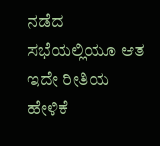ನಡೆದ ಸಭೆಯಲ್ಲಿಯೂ ಆತ ಇದೇ ರೀತಿಯ ಹೇಳಿಕೆ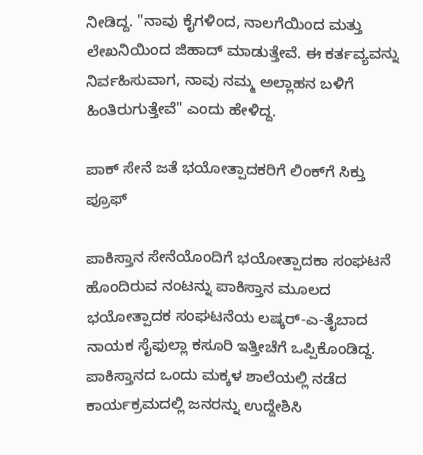ನೀಡಿದ್ದ. "ನಾವು ಕೈಗಳಿಂದ, ನಾಲಗೆಯಿಂದ ಮತ್ತು ಲೇಖನಿಯಿಂದ ಜಿಹಾದ್ ಮಾಡುತ್ತೇವೆ. ಈ ಕರ್ತವ್ಯವನ್ನು ನಿರ್ವಹಿಸುವಾಗ, ನಾವು ನಮ್ಮ ಅಲ್ಲಾಹನ ಬಳಿಗೆ ಹಿಂತಿರುಗುತ್ತೇವೆ" ಎಂದು ಹೇಳಿದ್ದ.

ಪಾಕ್‌ ಸೇನೆ ಜತೆ ಭಯೋತ್ಪಾದಕರಿಗೆ ಲಿಂಕ್‌ಗೆ ಸಿಕ್ತು ಪ್ರೂಫ್‌

ಪಾಕಿಸ್ತಾನ ಸೇನೆಯೊಂದಿಗೆ ಭಯೋತ್ಪಾದಕಾ ಸಂಘಟನೆ ಹೊಂದಿರುವ ನಂಟನ್ನು ಪಾಕಿಸ್ತಾನ ಮೂಲದ ಭಯೋತ್ಪಾದಕ ಸಂಘಟನೆಯ ಲಷ್ಕರ್-ಎ-ತೈಬಾದ ನಾಯಕ ಸೈಫುಲ್ಲಾ ಕಸೂರಿ ಇತ್ತೀಚೆಗೆ ಒಪ್ಪಿಕೊಂಡಿದ್ದ. ಪಾಕಿಸ್ತಾನದ ಒಂದು ಮಕ್ಕಳ ಶಾಲೆಯಲ್ಲಿ ನಡೆದ ಕಾರ್ಯಕ್ರಮದಲ್ಲಿ ಜನರನ್ನು ಉದ್ದೇಶಿಸಿ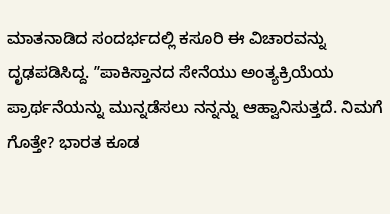ಮಾತನಾಡಿದ ಸಂದರ್ಭದಲ್ಲಿ ಕಸೂರಿ ಈ ವಿಚಾರವನ್ನು ದೃಢಪಡಿಸಿದ್ದ. ʼʼಪಾಕಿಸ್ತಾನದ ಸೇನೆಯು ಅಂತ್ಯಕ್ರಿಯೆಯ ಪ್ರಾರ್ಥನೆಯನ್ನು ಮುನ್ನಡೆಸಲು ನನ್ನನ್ನು ಆಹ್ವಾನಿಸುತ್ತದೆ. ನಿಮಗೆ ಗೊತ್ತೇ? ಭಾರತ ಕೂಡ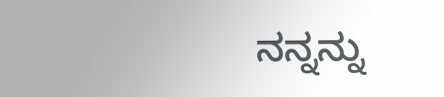ನನ್ನನ್ನು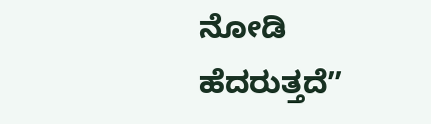ನೋಡಿ ಹೆದರುತ್ತದೆʼʼ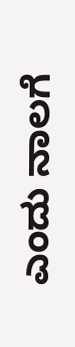ಎಂದು ನಾಲಗೆ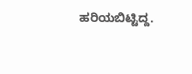ಹರಿಯಬಿಟ್ಟಿದ್ದ.